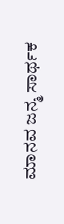ಮಾನವ ಜನ್ಮ ಸಾರ್ಥಕ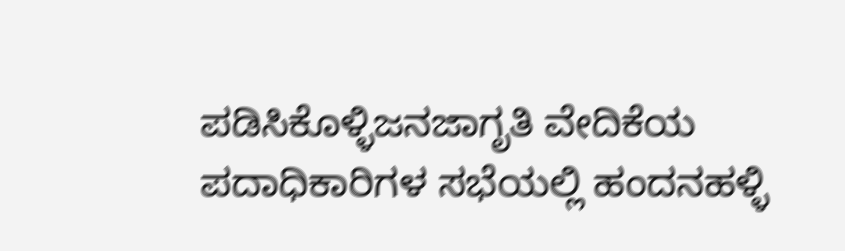ಪಡಿಸಿಕೊಳ್ಳಿಜನಜಾಗೃತಿ ವೇದಿಕೆಯ ಪದಾಧಿಕಾರಿಗಳ ಸಭೆಯಲ್ಲಿ ಹಂದನಹಳ್ಳಿ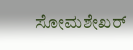ಸೋಮಶೇಖರ್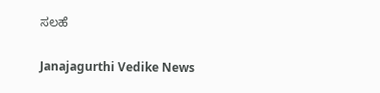ಸಲಹೆ

Janajagurthi Vedike News